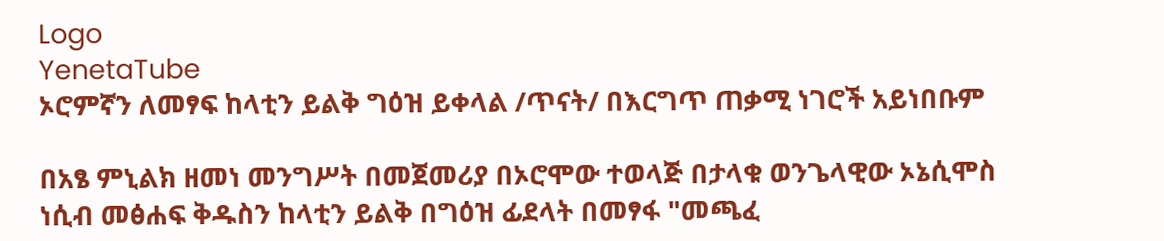Logo
YenetaTube
ኦሮምኛን ለመፃፍ ከላቲን ይልቅ ግዕዝ ይቀላል /ጥናት/ በእርግጥ ጠቃሚ ነገሮች አይነበቡም

በአፄ ምኒልክ ዘመነ መንግሥት በመጀመሪያ በኦሮሞው ተወላጅ በታላቁ ወንጌላዊው ኦኔሲሞስ ነሲብ መፅሐፍ ቅዱስን ከላቲን ይልቅ በግዕዝ ፊደላት በመፃፋ "መጫፈ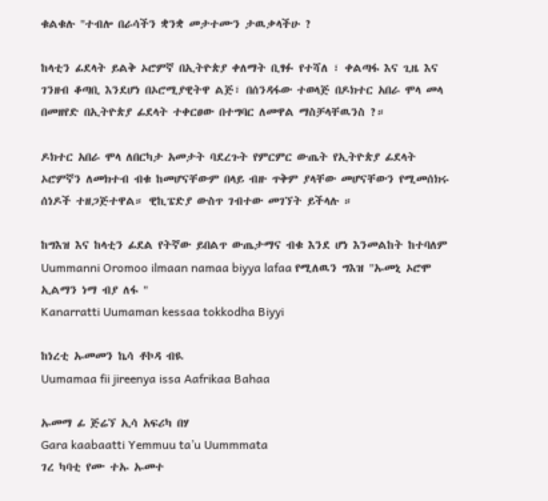ቁልቁሉ "ተብሎ በራሳችን ቋንቋ መታተሙን ታዉቃላችሁ ?

ከላቲን ፊደላት ይልቅ ኦሮምኛ በኢትዮጵያ ቀለማት ቢፃፉ የተሻለ ፣ ቀልጣፋ እና ጊዜ እና ገንዘብ ቆጣቢ እንደሆነ በኦሮሚያዊትዋ ልጅ፣ በሰንዳፋው ተወላጅ በዶክተር አበራ ሞላ መላ በመዘየድ በኢትዮጵያ ፊደላት ተቀርፀው በተግባር ለመዋል ማስቻላቸዉንስ ?።

ዶክተር አበራ ሞላ ለበርካታ አመታት ባደረጉት የምርምር ውጤት የኢትዮጵያ ፊደላት ኦሮምኛን ለመክተብ ብቁ ከመሆናቸውም በላይ ብዙ ጥቅም ያላቸው መሆናቸውን የሚመሰክሩ ሰነዶች ተዘጋጅተዋል። ዊኪፔድያ ውስጥ ገብተው መገኘት ይችላሉ ።

ከግእዝ እና ከላቲን ፊደል የትኛው ይበልጥ ውጤታማና ብቁ እንደ ሆነ እንመልከት ከተባለም
Uummanni Oromoo ilmaan namaa biyya lafaa የሚለዉን ግእዝ "ኡመኒ ኦሮሞ ኢልማን ነማ ብያ ለፋ "
Kanarratti Uumaman kessaa tokkodha Biyyi

ከነረቲ ኡመመን ኬሳ ቶኮዳ ብዪ
Uumamaa fii jireenya issa Aafrikaa Bahaa

ኡመማ ፊ ጅሬኘ ኢሳ አፍሪካ በሃ
Gara kaabaatti Yemmuu ta’u Uummmata
ገረ ካባቲ የሙ ተኡ ኡመተ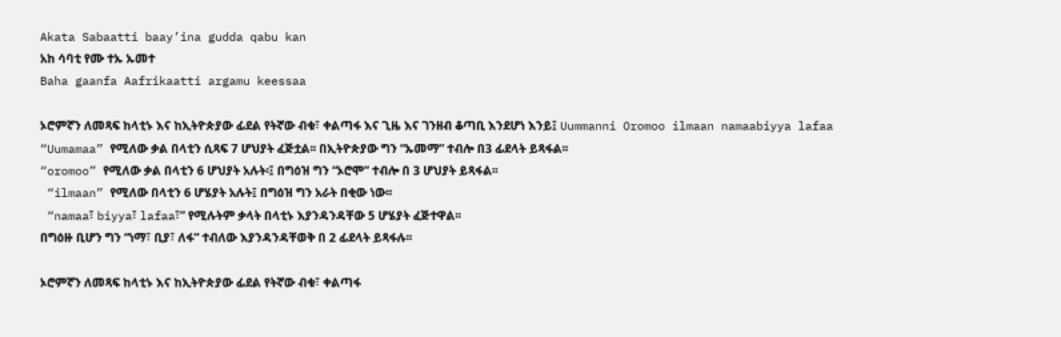Akata Sabaatti baay’ina gudda qabu kan
አከ ሳባቲ የሙ ተኡ ኡመተ
Baha gaanfa Aafrikaatti argamu keessaa

ኦሮምኛን ለመጻፍ ከላቲኑ እና ከኢትዮጵያው ፊደል የትኛው ብቁ፣ ቀልጣፋ እና ጊዜ እና ገንዘብ ቆጣቢ እንደሆነ እንይ፤ Uummanni Oromoo ilmaan namaabiyya lafaa
“Uumamaa” የሚለው ቃል በላቲን ሲጻፍ 7 ሆህያት ፈጅቷል፡፡ በኢትዮጵያው ግን “ኡመማ” ተብሎ በ3 ፊደላት ይጻፋል፡፡
“oromoo” የሚለው ቃል በላቲን 6 ሆህያት አሉት፡፤ በግዕዝ ግን “ኦሮሞ” ተብሎ በ 3 ሆህያት ይጻፋል፡፡
 “ilmaan” የሚለው በላቲን 6 ሆሄያት አሉት፤ በግዕዝ ግን አራት በቂው ነው፡፡
 “namaa፣ biyya፣ lafaa፣” የሚሉትም ቃላት በላቲኑ እያንዳንዳቸው 5 ሆሄያት ፈጅተዋል፡፡
በግዕዙ ቢሆን ግን “ነማ፣ ቢያ፣ ለፋ” ተብለው እያንዳንዳቸወቅ በ 2 ፊደላት ይጻፋሉ፡፡

ኦሮምኛን ለመጻፍ ከላቲኑ እና ከኢትዮጵያው ፊደል የትኛው ብቁ፣ ቀልጣፋ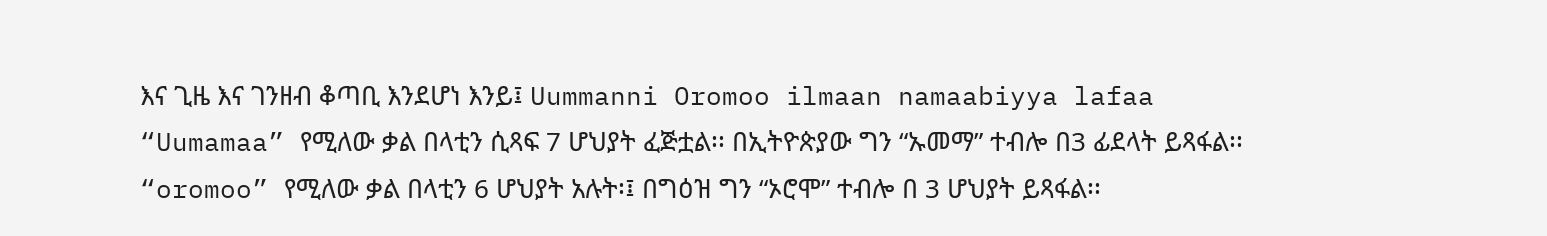እና ጊዜ እና ገንዘብ ቆጣቢ እንደሆነ እንይ፤ Uummanni Oromoo ilmaan namaabiyya lafaa
“Uumamaa” የሚለው ቃል በላቲን ሲጻፍ 7 ሆህያት ፈጅቷል፡፡ በኢትዮጵያው ግን “ኡመማ” ተብሎ በ3 ፊደላት ይጻፋል፡፡ “oromoo” የሚለው ቃል በላቲን 6 ሆህያት አሉት፡፤ በግዕዝ ግን “ኦሮሞ” ተብሎ በ 3 ሆህያት ይጻፋል፡፡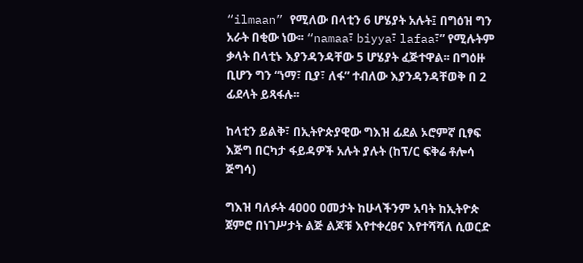“ilmaan” የሚለው በላቲን 6 ሆሄያት አሉት፤ በግዕዝ ግን አራት በቂው ነው፡፡ “namaa፣ biyya፣ lafaa፣” የሚሉትም ቃላት በላቲኑ እያንዳንዳቸው 5 ሆሄያት ፈጅተዋል፡፡ በግዕዙ ቢሆን ግን “ነማ፣ ቢያ፣ ለፋ” ተብለው እያንዳንዳቸወቅ በ 2 ፊደላት ይጻፋሉ፡፡

ከላቲን ይልቅ፣ በኢትዮጵያዊው ግእዝ ፊደል ኦሮምኛ ቢፃፍ እጅግ በርካታ ፋይዳዎች አሉት ያሉት (ከፕ/ር ፍቅሬ ቶሎሳ ጅግሳ)

ግእዝ ባለፉት 4000 ዐመታት ከሁላችንም አባት ከኢትዮጵ ጀምሮ በነገሥታት ልጅ ልጆቹ እየተቀረፀና እየተሻሻለ ሲወርድ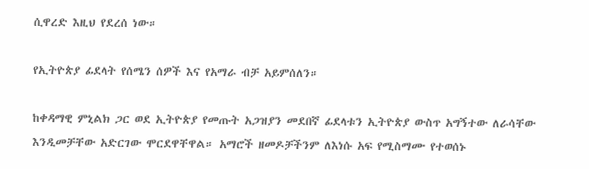ሲዋረድ እዚህ የደረሰ ነው።

የኢትዮጵያ ፊደላት የሰሜን ሰዎች እና የአማራ ብቻ አይምሰለን።

ከቀዳማዊ ምኒልክ ጋር ወደ ኢትዮጵያ የመጡት አጋዝያን መደበኛ ፊደላቱን ኢትዮጵያ ውስጥ አግኝተው ለራሳቸው እንዲመቻቸው አድርገው ሞርደዋቸዋል። አማሮች ዘመዶቻችንም ለእነሱ አፍ የሚስማሙ የተወሰኑ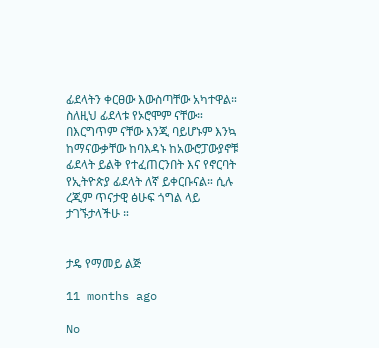ፊደላትን ቀርፀው እውስጣቸው አካተዋል። ስለዚህ ፊደላቱ የኦሮሞም ናቸው። በእርግጥም ናቸው እንጂ ባይሆኑም እንኳ ከማናውቃቸው ከባእዳኑ ከአውሮፓውያኖቹ ፊደላት ይልቅ የተፈጠርንበት እና የኖርባት የኢትዮጵያ ፊደላት ለኛ ይቀርቡናል። ሲሉ ረጂም ጥናታዊ ፅሁፍ ጎግል ላይ ታገኙታላችሁ ።


ታዴ የማመይ ልጅ

11 months ago

No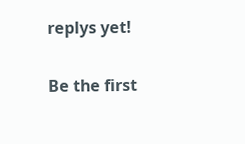replys yet!

Be the first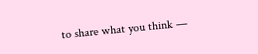to share what you think —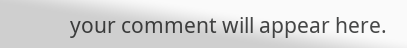your comment will appear here.